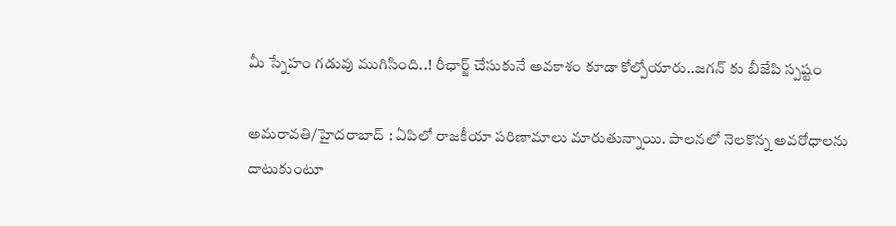మీ స్నేహం గడువు ముగిసింది..! రీఛార్జ్ చేసుకునే అవకాశం కూడా కోల్పోయారు..జగన్ కు బీజేపి స్పష్టం

అమరావతి/హైదరాబాద్ : ఏపిలో రాజకీయా పరిణామాలు మారుతున్నాయి. పాలనలో నెలకొన్న అవరోధాలను దాటుకుంటూ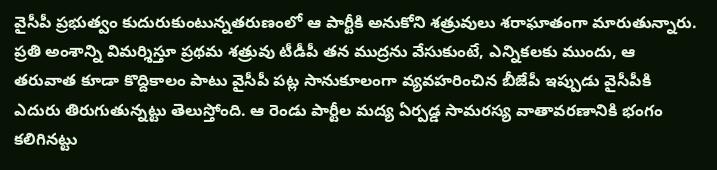వైసీపీ ప్రభుత్వం కుదురుకుంటున్నతరుణంలో ఆ పార్టీకి అనుకోని శత్రువులు శరాఘాతంగా మారుతున్నారు. ప్రతి అంశాన్ని విమర్శిస్తూ ప్రథమ శత్రువు టీడీపీ తన ముద్రను వేసుకుంటే, ఎన్నికలకు ముందు, ఆ తరువాత కూడా కొద్దికాలం పాటు వైసీపీ పట్ల సానుకూలంగా వ్యవహరించిన బీజేపీ ఇప్పుడు వైసీపీకి ఎదురు తిరుగుతున్నట్టు తెలుస్తోంది. ఆ రెండు పార్టీల మద్య ఏర్పడ్డ సామరస్య వాతావరణానికి భంగం కలిగినట్టు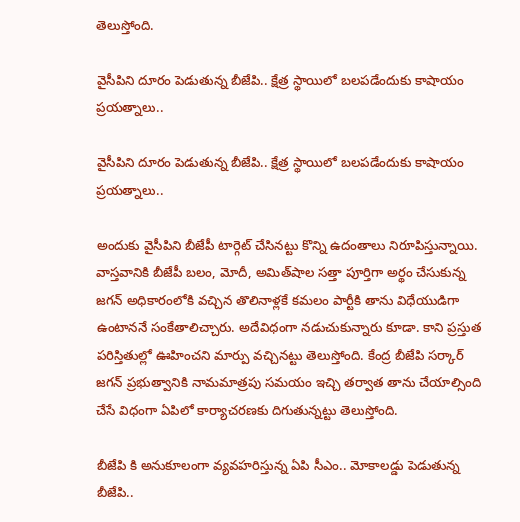తెలుస్తోంది.

వైసీపిని దూరం పెడుతున్న బీజేపి.. క్షేత్ర స్థాయిలో బలపడేందుకు కాషాయం ప్రయత్నాలు..

వైసీపిని దూరం పెడుతున్న బీజేపి.. క్షేత్ర స్థాయిలో బలపడేందుకు కాషాయం ప్రయత్నాలు..

అందుకు వైసీపిని బీజేపీ టార్గెట్ చేసినట్టు కొన్ని ఉదంతాలు నిరూపిస్తున్నాయి. వాస్తవానికి బీజేపీ బలం, మోదీ, అమిత్‌షాల సత్తా పూర్తిగా అర్థం చేసుకున్న జగన్ అధికారంలోకి వచ్చిన తొలినాళ్లకే కమలం పార్టీకి తాను విధేయుడిగా ఉంటాననే సంకేతాలిచ్చారు. అదేవిధంగా నడుచుకున్నారు కూడా. కాని ప్రస్తుత పరిస్తితుల్లో ఊహించని మార్పు వచ్చినట్టు తెలుస్తోంది. కేంద్ర బీజేపి సర్కార్ జగన్ ప్రభుత్వానికి నామమాత్రపు సమయం ఇచ్చి తర్వాత తాను చేయాల్సింది చేసే విధంగా ఏపిలో కార్యాచరణకు దిగుతున్నట్టు తెలుస్తోంది.

బీజేపి కి అనుకూలంగా వ్యవహరిస్తున్న ఏపి సీఎం.. మోకాలడ్డు పెడుతున్న బీజేపి..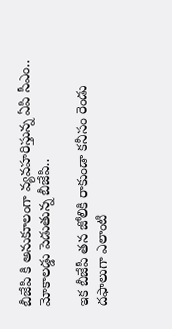బీజేపి కి అనుకూలంగా వ్యవహరిస్తున్న ఏపి సీఎం.. మోకాలడ్డు పెడుతున్న బీజేపి..

ఇక బీజేపీ తన జోలికి రాకుండా కనీసం రెండు దఫాలుగా ఎలాంటి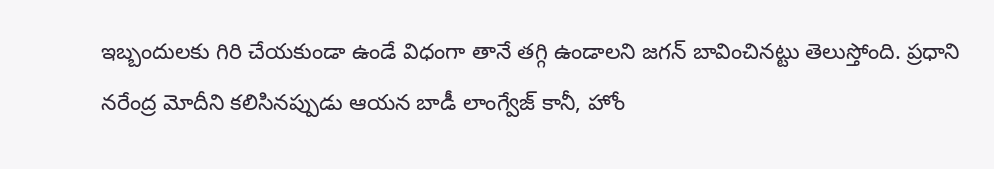ఇబ్బందులకు గిరి చేయకుండా ఉండే విధంగా తానే తగ్గి ఉండాలని జగన్ బావించినట్టు తెలుస్తోంది. ప్రధాని నరేంద్ర మోదీని కలిసినప్పుడు ఆయన బాడీ లాంగ్వేజ్ కానీ, హోం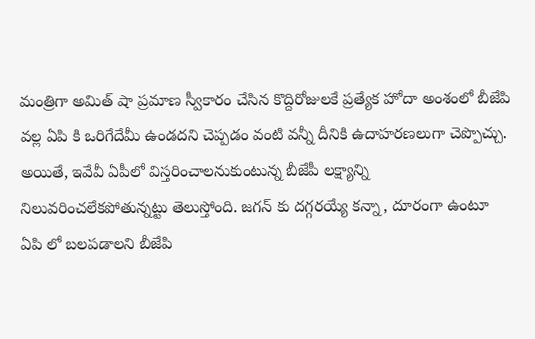మంత్రిగా అమిత్ షా ప్రమాణ స్వీకారం చేసిన కొద్దిరోజులకే ప్రత్యేక హోదా అంశంలో బీజేపి వల్ల ఏపి కి ఒరిగేదేమీ ఉండదని చెప్పడం వంటి వన్నీ దీనికి ఉదాహరణలుగా చెప్పొచ్చు. అయితే, ఇవేవీ ఏపీలో విస్తరించాలనుకుంటున్న బీజేపీ లక్ష్యాన్ని నిలువరించలేకపోతున్నట్టు తెలుస్తోంది. జగన్ కు దగ్గరయ్యే కన్నా, దూరంగా ఉంటూ ఏపి లో బలపడాలని బీజేపి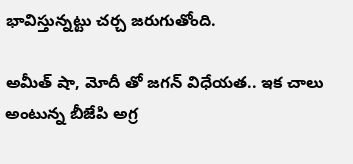భావిస్తున్నట్టు చర్చ జరుగుతోంది.

అమీత్ షా, మోదీ తో జగన్ విధేయత.. ఇక చాలు అంటున్న బీజేపి అగ్ర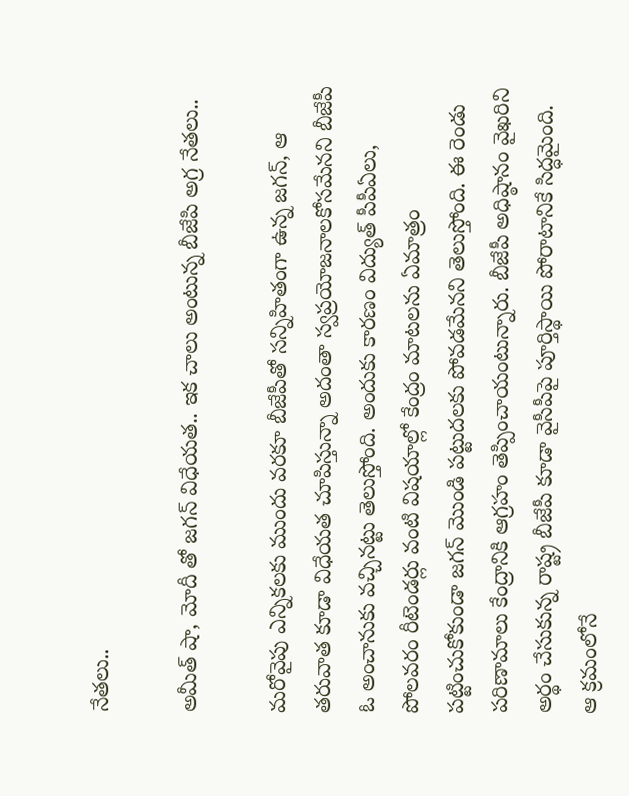నేతలు..

అమీత్ షా, మోదీ తో జగన్ విధేయత.. ఇక చాలు అంటున్న బీజేపి అగ్ర నేతలు..

మరోవైపు ఎన్నికలకు ముందు వరకూ బీజేపీతో సన్నిహితంగా ఉన్న జగన్, ఆ తరువాత కూడా విధేయత చూపిస్తున్నా అదంతా స్వప్రయోజనాలకోసమేనని బీజేపీ ఓ అంచానుకు వచ్చినట్టు తెలుస్తోంది. అందుకు కారణం విద్యుత్ పీపీఏలు, పోలవరం రీటెండర్లు వంటి విషయాల్లో కేంద్రం మాటలను ఏమాత్రం పట్టించుకోకుండా జగన్ మొండి పట్టుదలకు పోవడమేనని తెలుస్తోంది. ఈ రెండు పరిణామాలు కేంద్రానికి ఆగ్రహం తెప్పించాయంటున్నారు. బీజేపీ అధిష్ఠానం వైఖరిని అర్థం చేసుకున్న రాష్ట్ర బీజేపీ కూడా వైసీపీపై పూర్తిస్థాయి పోరాటానికే సిద్ధమైంది. ఆ క్రమంలోనే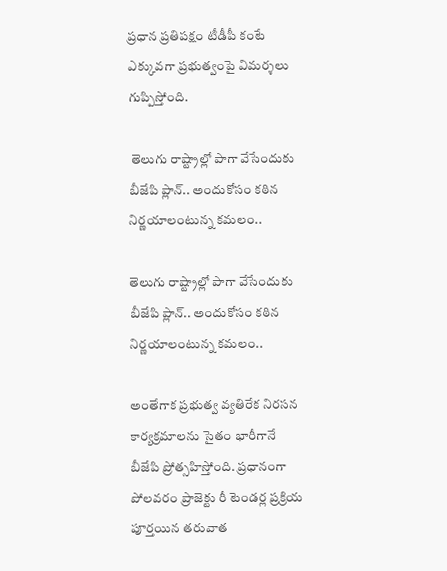ప్రధాన ప్రతిపక్షం టీడీపీ కంటే ఎక్కువగా ప్రభుత్వంపై విమర్శలు గుప్పిస్తోంది.

 తెలుగు రాష్ట్రాల్లో పాగా వేసేందుకు బీజేపి ప్లాన్.. అందుకోసం కఠిన నిర్ణయాలంటున్న కమలం..

తెలుగు రాష్ట్రాల్లో పాగా వేసేందుకు బీజేపి ప్లాన్.. అందుకోసం కఠిన నిర్ణయాలంటున్న కమలం..

అంతేగాక ప్రభుత్వ వ్యతిరేక నిరసన కార్యక్రమాలను సైతం భారీగానే బీజేపి ప్రోత్సహిస్తోంది. ప్రధానంగా పోలవరం ప్రాజెక్టు రీ టెండర్ల ప్రక్రియ పూర్తయిన తరువాత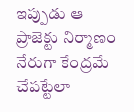ఇప్పుడు ఆ ప్రాజెక్టు నిర్మాణం నేరుగా కేంద్రమే చేపట్టేలా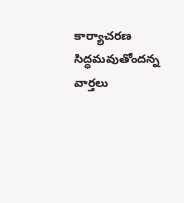కార్యాచరణ సిద్ధమవుతోందన్న వార్తలు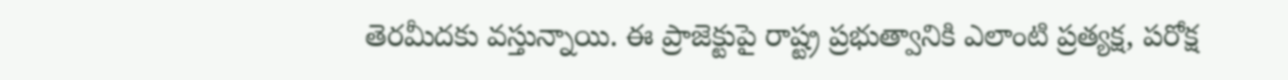తెరమీదకు వస్తున్నాయి. ఈ ప్రాజెక్టుపై రాష్ట్ర ప్రభుత్వానికి ఎలాంటి ప్రత్యక్ష, పరోక్ష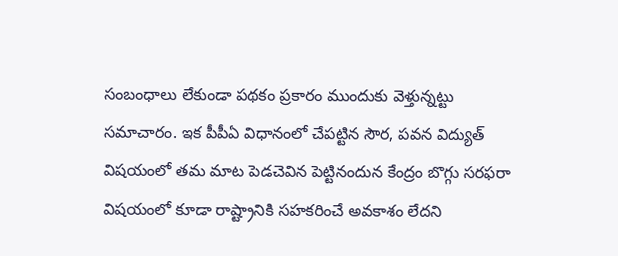సంబంధాలు లేకుండా పథకం ప్రకారం ముందుకు వెళ్తున్నట్టు సమాచారం. ఇక పీపీఏ విధానంలో చేపట్టిన సౌర, పవన విద్యుత్‌ విషయంలో తమ మాట పెడచెవిన పెట్టినందున కేంద్రం బొగ్గు సరఫరా విషయంలో కూడా రాష్ట్రానికి సహకరించే అవకాశం లేదని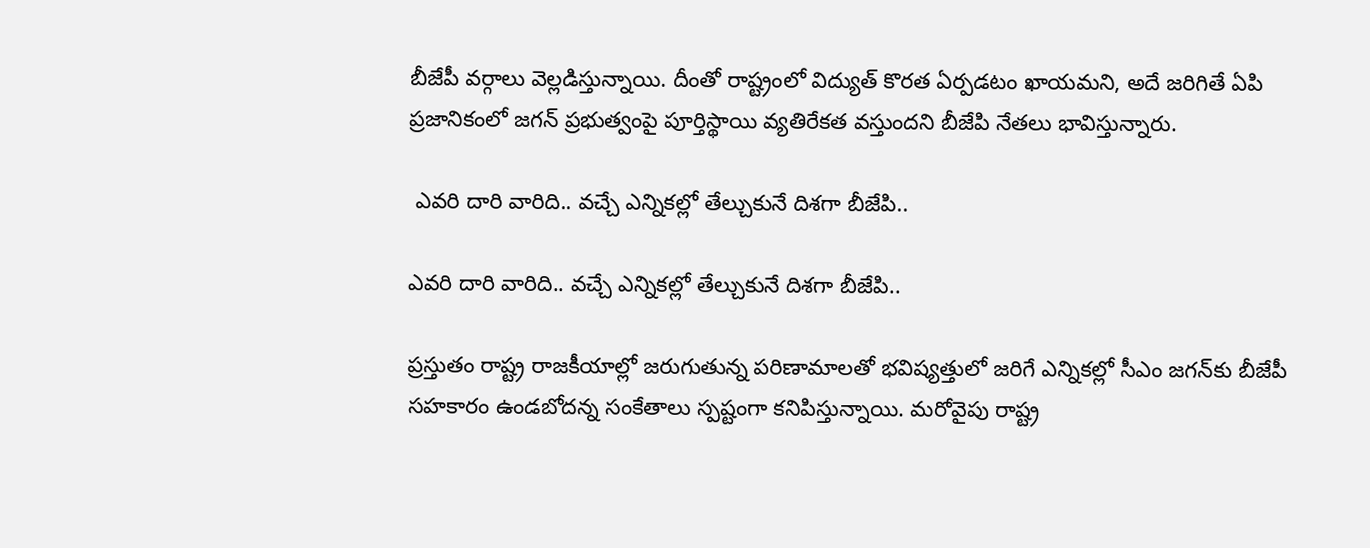బీజేపీ వర్గాలు వెల్లడిస్తున్నాయి. దీంతో రాష్ట్రంలో విద్యుత్‌ కొరత ఏర్పడటం ఖాయమని, అదే జరిగితే ఏపి ప్రజానికంలో జగన్‌ ప్రభుత్వంపై పూర్తిస్థాయి వ్యతిరేకత వస్తుందని బీజేపి నేతలు భావిస్తున్నారు.

 ఎవరి దారి వారిది.. వచ్చే ఎన్నికల్లో తేల్చుకునే దిశగా బీజేపి..

ఎవరి దారి వారిది.. వచ్చే ఎన్నికల్లో తేల్చుకునే దిశగా బీజేపి..

ప్రస్తుతం రాష్ట్ర రాజకీయాల్లో జరుగుతున్న పరిణామాలతో భవిష్యత్తులో జరిగే ఎన్నికల్లో సీఎం జగన్‌కు బీజేపీ సహకారం ఉండబోదన్న సంకేతాలు స్పష్టంగా కనిపిస్తున్నాయి. మరోవైపు రాష్ట్ర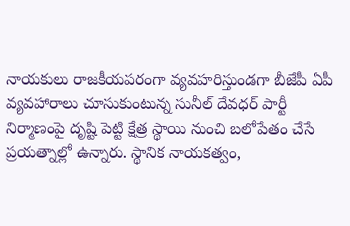నాయకులు రాజకీయపరంగా వ్యవహరిస్తుండగా బీజేపీ ఏపీ వ్యవహారాలు చూసుకుంటున్న సునీల్ దేవధర్ పార్టీ నిర్మాణంపై దృష్టి పెట్టి క్షేత్ర స్థాయి నుంచి బలోపేతం చేసే ప్రయత్నాల్లో ఉన్నారు. స్థానిక నాయకత్వం,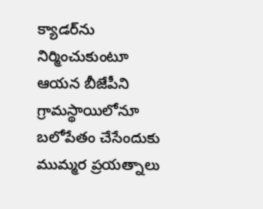క్యాడర్‌ను నిర్మించుకుంటూ ఆయన బీజేపీని గ్రామస్థాయిలోనూ బలోపేతం చేసేందుకు ముమ్మర ప్రయత్నాలు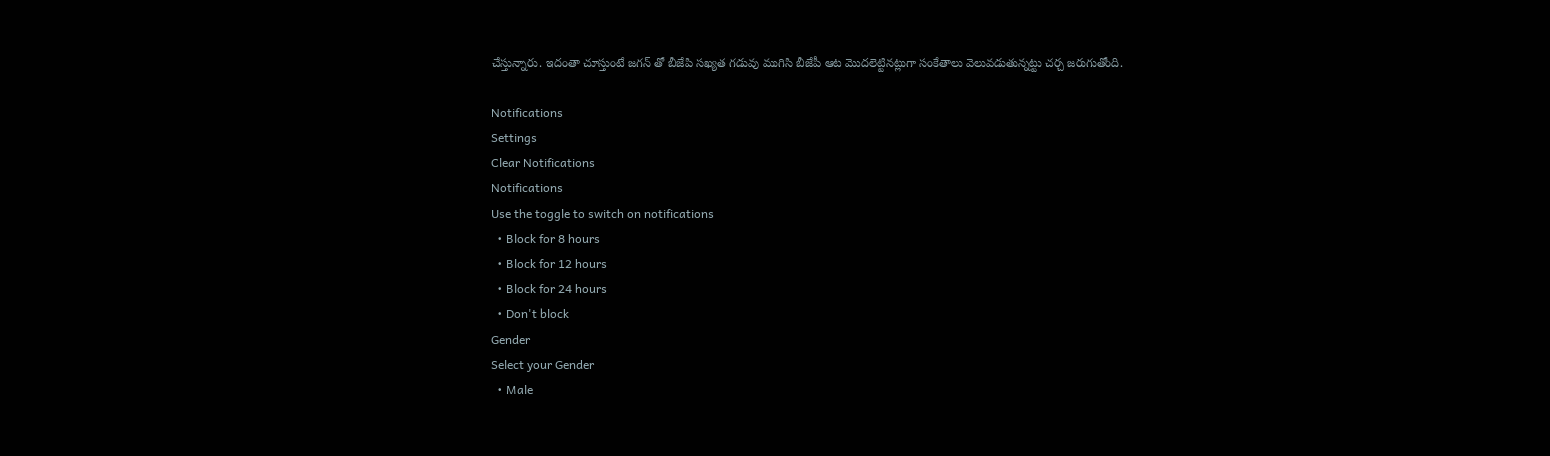చేస్తున్నారు. ఇదంతా చూస్తుంటే జగన్‌ తో బీజేపి సఖ్యత గడువు ముగిసి బీజేపీ ఆట మొదలెట్టినట్లుగా సంకేతాలు వెలువడుతున్నట్టు చర్చ జరుగుతోంది.

Notifications
Settings
Clear Notifications
Notifications
Use the toggle to switch on notifications
  • Block for 8 hours
  • Block for 12 hours
  • Block for 24 hours
  • Don't block
Gender
Select your Gender
  • Male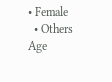• Female
  • Others
Age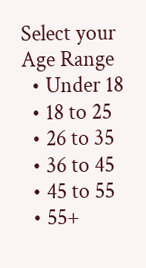Select your Age Range
  • Under 18
  • 18 to 25
  • 26 to 35
  • 36 to 45
  • 45 to 55
  • 55+